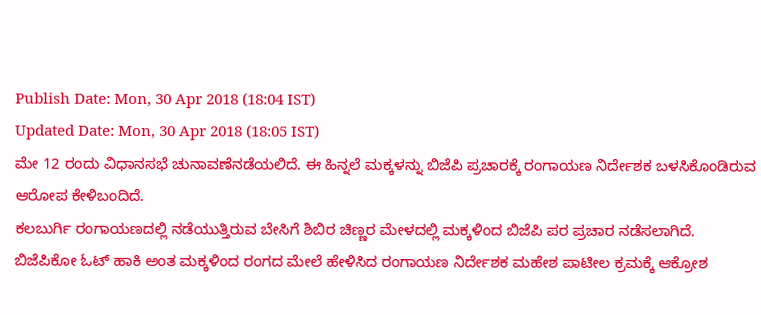Publish Date: Mon, 30 Apr 2018 (18:04 IST)
Updated Date: Mon, 30 Apr 2018 (18:05 IST)
ಮೇ 12 ರಂದು ವಿಧಾನಸಭೆ ಚುನಾವಣೆನಡೆಯಲಿದೆ. ಈ ಹಿನ್ನಲೆ ಮಕ್ಕಳನ್ನು ಬಿಜೆಪಿ ಪ್ರಚಾರಕ್ಕೆ ರಂಗಾಯಣ ನಿರ್ದೇಶಕ ಬಳಸಿಕೊಂಡಿರುವ ಆರೋಪ ಕೇಳಿಬಂದಿದೆ.
ಕಲಬುರ್ಗಿ ರಂಗಾಯಣದಲ್ಲಿ ನಡೆಯುತ್ತಿರುವ ಬೇಸಿಗೆ ಶಿಬಿರ ಚಿಣ್ಣರ ಮೇಳದಲ್ಲಿ ಮಕ್ಕಳಿಂದ ಬಿಜೆಪಿ ಪರ ಪ್ರಚಾರ ನಡೆಸಲಾಗಿದೆ.
ಬಿಜೆಪಿಕೋ ಓಟ್ ಹಾಕಿ ಅಂತ ಮಕ್ಕಳಿಂದ ರಂಗದ ಮೇಲೆ ಹೇಳಿಸಿದ ರಂಗಾಯಣ ನಿರ್ದೇಶಕ ಮಹೇಶ ಪಾಟೀಲ ಕ್ರಮಕ್ಕೆ ಆಕ್ರೋಶ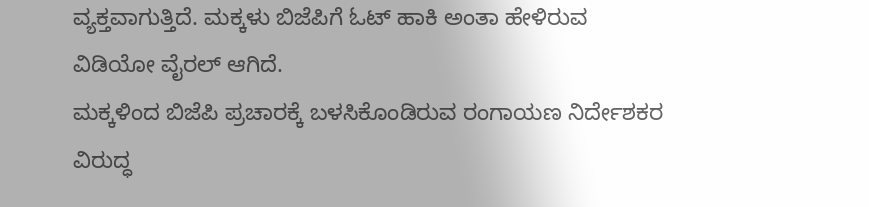ವ್ಯಕ್ತವಾಗುತ್ತಿದೆ. ಮಕ್ಕಳು ಬಿಜೆಪಿಗೆ ಓಟ್ ಹಾಕಿ ಅಂತಾ ಹೇಳಿರುವ ವಿಡಿಯೋ ವೈರಲ್ ಆಗಿದೆ.
ಮಕ್ಕಳಿಂದ ಬಿಜೆಪಿ ಪ್ರಚಾರಕ್ಕೆ ಬಳಸಿಕೊಂಡಿರುವ ರಂಗಾಯಣ ನಿರ್ದೇಶಕರ ವಿರುದ್ಧ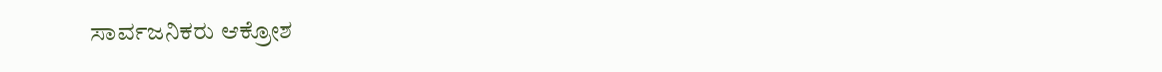ಸಾರ್ವಜನಿಕರು ಆಕ್ರೋಶ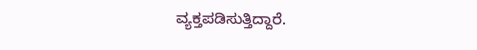ವ್ಯಕ್ತಪಡಿಸುತ್ತಿದ್ದಾರೆ.